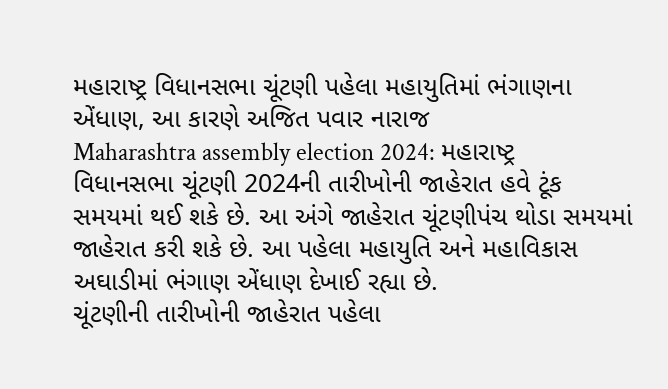મહારાષ્ટ્ર વિધાનસભા ચૂંટણી પહેલા મહાયુતિમાં ભંગાણના એંધાણ, આ કારણે અજિત પવાર નારાજ
Maharashtra assembly election 2024: મહારાષ્ટ્ર વિધાનસભા ચૂંટણી 2024ની તારીખોની જાહેરાત હવે ટૂંક સમયમાં થઈ શકે છે. આ અંગે જાહેરાત ચૂંટણીપંચ થોડા સમયમાં જાહેરાત કરી શકે છે. આ પહેલા મહાયુતિ અને મહાવિકાસ અઘાડીમાં ભંગાણ એંધાણ દેખાઈ રહ્યા છે.
ચૂંટણીની તારીખોની જાહેરાત પહેલા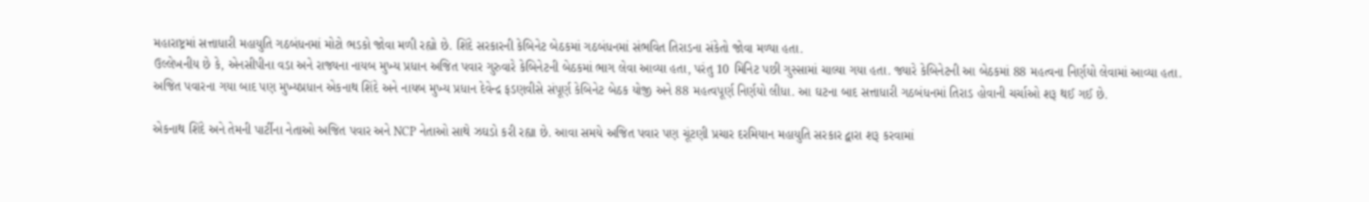મહારાષ્ટ્રમાં સત્તાધારી મહાયુતિ ગઠબંધનમાં મોટો ભડકો જોવા મળી રહ્યો છે. શિંદે સરકારની કેબિનેટ બેઠકમાં ગઠબંધનમાં સંભવિત તિરાડના સંકેતો જોવા મળ્યા હતા.
ઉલ્લેખનીય છે કે, એનસીપીના વડા અને રાજ્યના નાયબ મુખ્ય પ્રધાન અજિત પવાર ગુરુવારે કેબિનેટની બેઠકમાં ભાગ લેવા આવ્યા હતા, પરંતુ 10 મિનિટ પછી ગુસ્સામાં ચાલ્યા ગયા હતા. જ્યારે કેબિનેટની આ બેઠકમાં 88 મહત્વના નિર્ણયો લેવામાં આવ્યા હતા.
અજિત પવારના ગયા બાદ પણ મુખ્યપ્રધાન એકનાથ શિંદે અને નાયબ મુખ્ય પ્રધાન દેવેન્દ્ર ફડણવીસે સંપૂર્ણ કેબિનેટ બેઠક યોજી અને 88 મહત્વપૂર્ણ નિર્ણયો લીધા. આ ઘટના બાદ સત્તાધારી ગઠબંધનમાં તિરાડ હોવાની ચર્ચાઓ શરૂ થઈ ગઈ છે.

એકનાથ શિંદે અને તેમની પાર્ટીના નેતાઓ અજિત પવાર અને NCP નેતાઓ સાથે ઝઘડો કરી રહ્યા છે. આવા સમયે અજિત પવાર પણ ચૂંટણી પ્રચાર દરમિયાન મહાયુતિ સરકાર દ્વારા શરૂ કરવામાં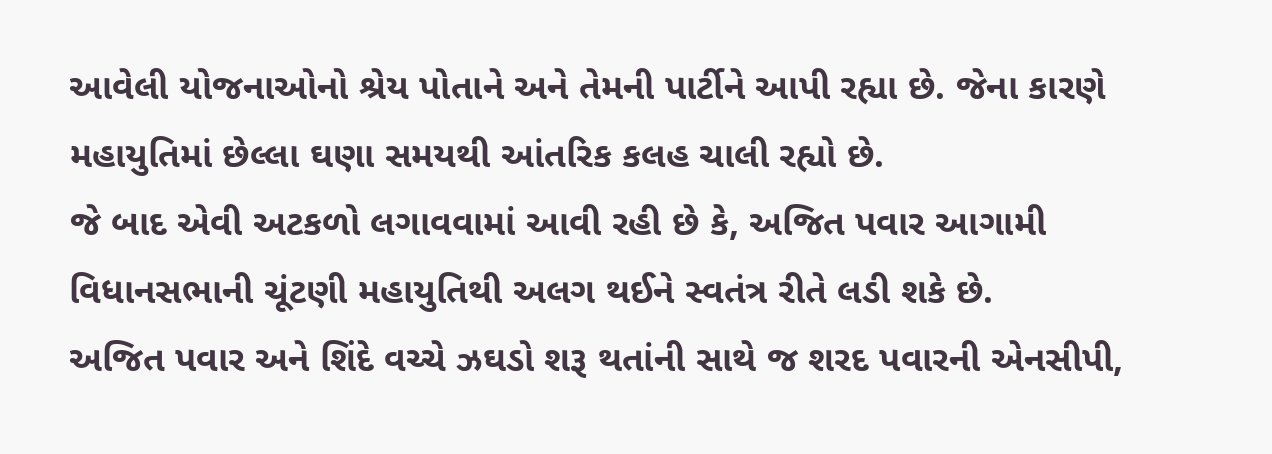આવેલી યોજનાઓનો શ્રેય પોતાને અને તેમની પાર્ટીને આપી રહ્યા છે. જેના કારણે મહાયુતિમાં છેલ્લા ઘણા સમયથી આંતરિક કલહ ચાલી રહ્યો છે.
જે બાદ એવી અટકળો લગાવવામાં આવી રહી છે કે, અજિત પવાર આગામી વિધાનસભાની ચૂંટણી મહાયુતિથી અલગ થઈને સ્વતંત્ર રીતે લડી શકે છે.
અજિત પવાર અને શિંદે વચ્ચે ઝઘડો શરૂ થતાંની સાથે જ શરદ પવારની એનસીપી,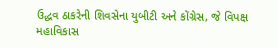ઉદ્ધવ ઠાકરેની શિવસેના યુબીટી અને કોંગ્રેસ, જે વિપક્ષ મહાવિકાસ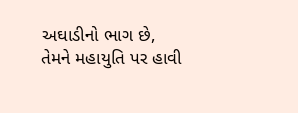અઘાડીનો ભાગ છે, તેમને મહાયુતિ પર હાવી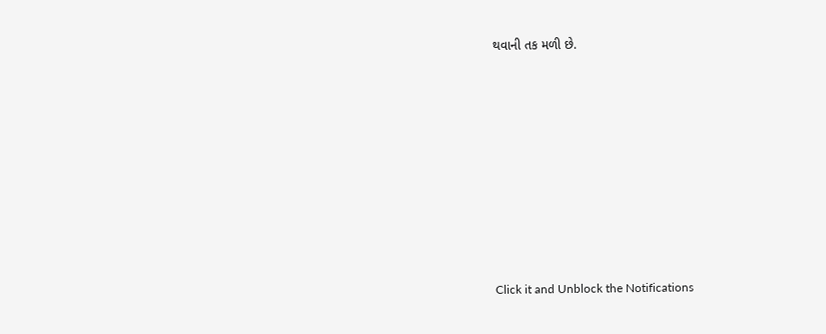થવાની તક મળી છે.












Click it and Unblock the Notifications